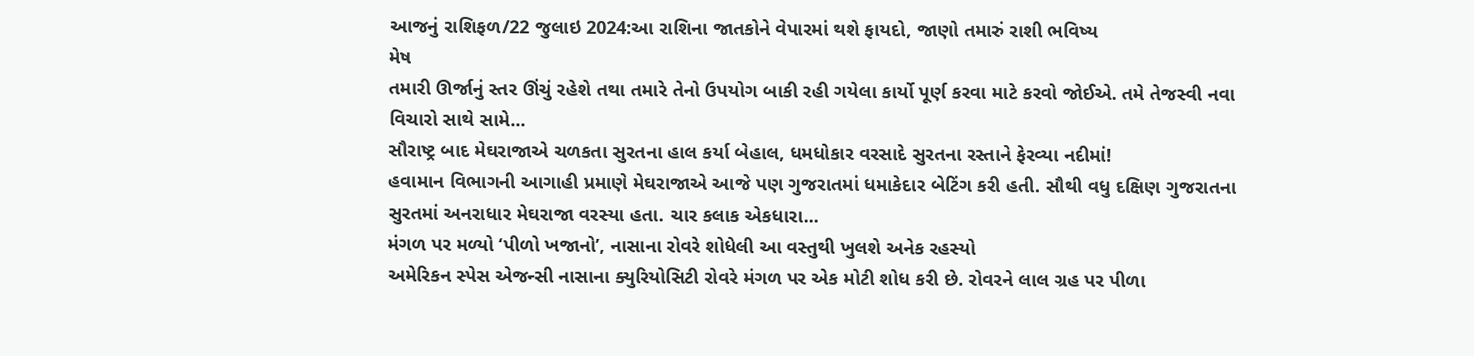આજનું રાશિફળ/22 જુલાઇ 2024:આ રાશિના જાતકોને વેપારમાં થશે ફાયદો, જાણો તમારું રાશી ભવિષ્ય
મેષ
તમારી ઊર્જાનું સ્તર ઊંચું રહેશે તથા તમારે તેનો ઉપયોગ બાકી રહી ગયેલા કાર્યો પૂર્ણ કરવા માટે કરવો જોઈએ. તમે તેજસ્વી નવા વિચારો સાથે સામે...
સૌરાષ્ટ્ર બાદ મેઘરાજાએ ચળકતા સુરતના હાલ કર્યા બેહાલ, ધમધોકાર વરસાદે સુરતના રસ્તાને ફેરવ્યા નદીમાં!
હવામાન વિભાગની આગાહી પ્રમાણે મેઘરાજાએ આજે પણ ગુજરાતમાં ધમાકેદાર બેટિંગ કરી હતી. સૌથી વધુ દક્ષિણ ગુજરાતના સુરતમાં અનરાધાર મેઘરાજા વરસ્યા હતા. ચાર કલાક એકધારા...
મંગળ પર મળ્યો ‘પીળો ખજાનો’, નાસાના રોવરે શોધેલી આ વસ્તુથી ખુલશે અનેક રહસ્યો
અમેરિકન સ્પેસ એજન્સી નાસાના ક્યુરિયોસિટી રોવરે મંગળ પર એક મોટી શોધ કરી છે. રોવરને લાલ ગ્રહ પર પીળા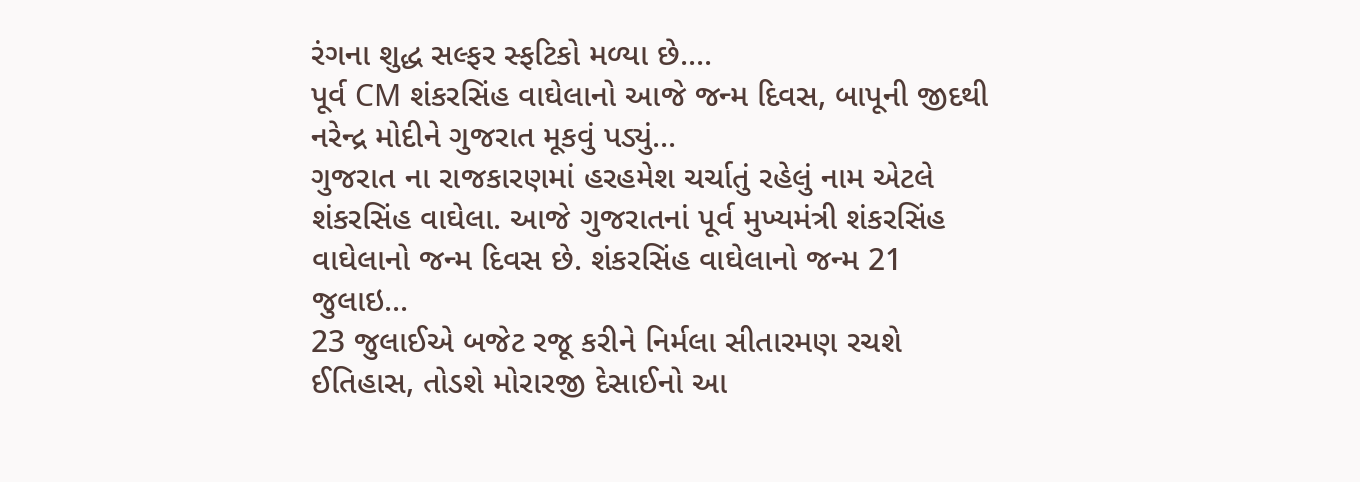રંગના શુદ્ધ સલ્ફર સ્ફટિકો મળ્યા છે....
પૂર્વ CM શંકરસિંહ વાઘેલાનો આજે જન્મ દિવસ, બાપૂની જીદથી નરેન્દ્ર મોદીને ગુજરાત મૂકવું પડ્યું...
ગુજરાત ના રાજકારણમાં હરહમેશ ચર્ચાતું રહેલું નામ એટલે શંકરસિંહ વાઘેલા. આજે ગુજરાતનાં પૂર્વ મુખ્યમંત્રી શંકરસિંહ વાઘેલાનો જન્મ દિવસ છે. શંકરસિંહ વાઘેલાનો જન્મ 21 જુલાઇ...
23 જુલાઈએ બજેટ રજૂ કરીને નિર્મલા સીતારમણ રચશે ઈતિહાસ, તોડશે મોરારજી દેસાઈનો આ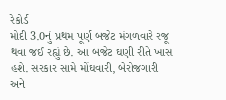રેકોર્ડ
મોદી 3.0નું પ્રથમ પૂર્ણ બજેટ મંગળવારે રજૂ થવા જઈ રહ્યું છે. આ બજેટ ઘણી રીતે ખાસ હશે. સરકાર સામે મોંઘવારી, બેરોજગારી અને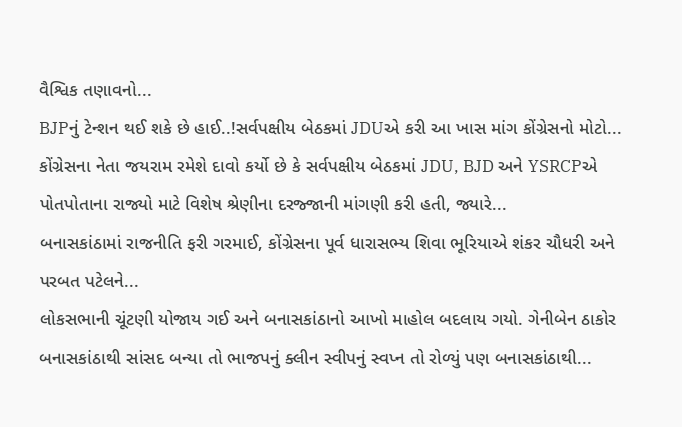વૈશ્વિક તણાવનો...
BJPનું ટેન્શન થઈ શકે છે હાઈ..!સર્વપક્ષીય બેઠકમાં JDUએ કરી આ ખાસ માંગ કોંગ્રેસનો મોટો...
કોંગ્રેસના નેતા જયરામ રમેશે દાવો કર્યો છે કે સર્વપક્ષીય બેઠકમાં JDU, BJD અને YSRCPએ પોતપોતાના રાજ્યો માટે વિશેષ શ્રેણીના દરજ્જાની માંગણી કરી હતી, જ્યારે...
બનાસકાંઠામાં રાજનીતિ ફરી ગરમાઈ, કોંગ્રેસના પૂર્વ ધારાસભ્ય શિવા ભૂરિયાએ શંકર ચૌધરી અને પરબત પટેલને...
લોકસભાની ચૂંટણી યોજાય ગઈ અને બનાસકાંઠાનો આખો માહોલ બદલાય ગયો. ગેનીબેન ઠાકોર બનાસકાંઠાથી સાંસદ બન્યા તો ભાજપનું ક્લીન સ્વીપનું સ્વપ્ન તો રોળ્યું પણ બનાસકાંઠાથી...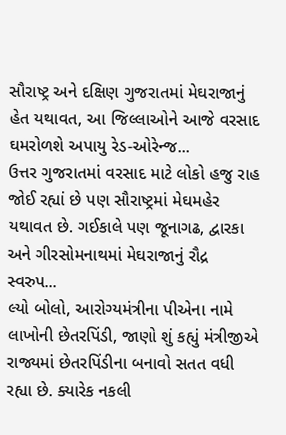સૌરાષ્ટ્ર અને દક્ષિણ ગુજરાતમાં મેઘરાજાનું હેત યથાવત, આ જિલ્લાઓને આજે વરસાદ ઘમરોળશે અપાયુ રેડ-ઓરેન્જ...
ઉત્તર ગુજરાતમાં વરસાદ માટે લોકો હજુ રાહ જોઈ રહ્યાં છે પણ સૌરાષ્ટ્રમાં મેઘમહેર યથાવત છે. ગઈકાલે પણ જૂનાગઢ, દ્વારકા અને ગીરસોમનાથમાં મેઘરાજાનું રૌદ્ર સ્વરુપ...
લ્યો બોલો, આરોગ્યમંત્રીના પીએના નામે લાખોની છેતરપિંડી, જાણો શું કહ્યું મંત્રીજીએ
રાજ્યમાં છેતરપિંડીના બનાવો સતત વધી રહ્યા છે. ક્યારેક નકલી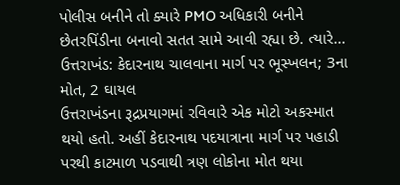પોલીસ બનીને તો ક્યારે PMO અધિકારી બનીને છેતરપિંડીના બનાવો સતત સામે આવી રહ્યા છે. ત્યારે...
ઉત્તરાખંડ: કેદારનાથ ચાલવાના માર્ગ પર ભૂસ્ખલન; 3ના મોત, 2 ઘાયલ
ઉત્તરાખંડના રૂદ્રપ્રયાગમાં રવિવારે એક મોટો અકસ્માત થયો હતો. અહીં કેદારનાથ પદયાત્રાના માર્ગ પર પહાડી પરથી કાટમાળ પડવાથી ત્રણ લોકોના મોત થયા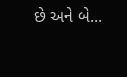છે અને બે...